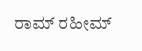ರಾಮ್ ರಹೀಮ್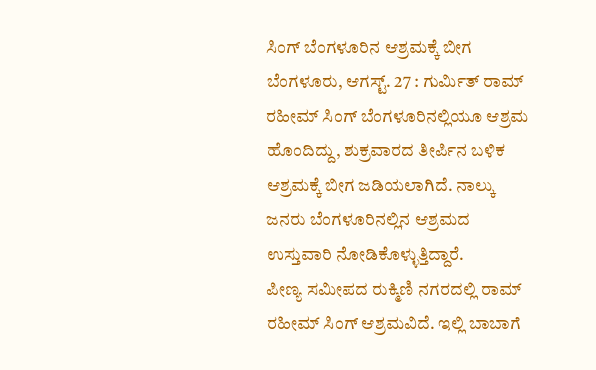ಸಿಂಗ್ ಬೆಂಗಳೂರಿನ ಆಶ್ರಮಕ್ಕೆ ಬೀಗ
ಬೆಂಗಳೂರು, ಆಗಸ್ಟ್. 27 : ಗುರ್ಮಿತ್ ರಾಮ್ ರಹೀಮ್ ಸಿಂಗ್ ಬೆಂಗಳೂರಿನಲ್ಲಿಯೂ ಆಶ್ರಮ ಹೊಂದಿದ್ದು, ಶುಕ್ರವಾರದ ತೀರ್ಪಿನ ಬಳಿಕ ಆಶ್ರಮಕ್ಕೆ ಬೀಗ ಜಡಿಯಲಾಗಿದೆ. ನಾಲ್ಕು ಜನರು ಬೆಂಗಳೂರಿನಲ್ಲಿನ ಆಶ್ರಮದ ಉಸ್ತುವಾರಿ ನೋಡಿಕೊಳ್ಳುತ್ತಿದ್ದಾರೆ.
ಪೀಣ್ಯ ಸಮೀಪದ ರುಕ್ಮಿಣಿ ನಗರದಲ್ಲಿ ರಾಮ್ ರಹೀಮ್ ಸಿಂಗ್ ಆಶ್ರಮವಿದೆ. ಇಲ್ಲಿ ಬಾಬಾಗೆ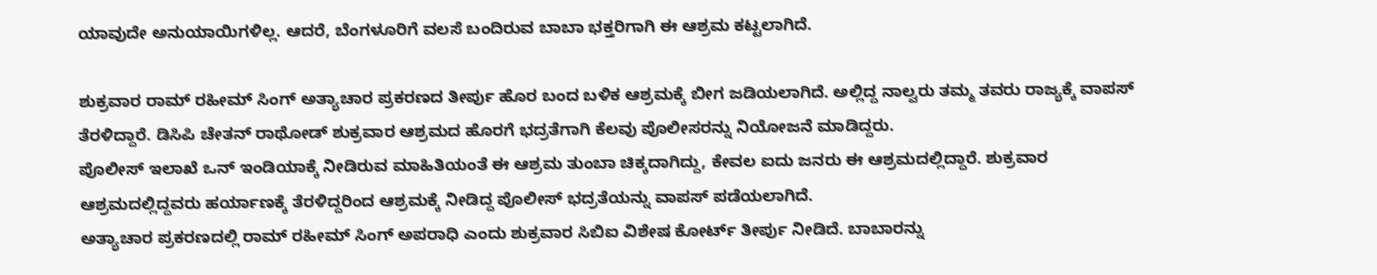ಯಾವುದೇ ಅನುಯಾಯಿಗಳಿಲ್ಲ. ಆದರೆ, ಬೆಂಗಳೂರಿಗೆ ವಲಸೆ ಬಂದಿರುವ ಬಾಬಾ ಭಕ್ತರಿಗಾಗಿ ಈ ಆಶ್ರಮ ಕಟ್ಟಲಾಗಿದೆ.

ಶುಕ್ರವಾರ ರಾಮ್ ರಹೀಮ್ ಸಿಂಗ್ ಅತ್ಯಾಚಾರ ಪ್ರಕರಣದ ತೀರ್ಪು ಹೊರ ಬಂದ ಬಳಿಕ ಆಶ್ರಮಕ್ಕೆ ಬೀಗ ಜಡಿಯಲಾಗಿದೆ. ಅಲ್ಲಿದ್ದ ನಾಲ್ವರು ತಮ್ಮ ತವರು ರಾಜ್ಯಕ್ಕೆ ವಾಪಸ್ ತೆರಳಿದ್ದಾರೆ. ಡಿಸಿಪಿ ಚೇತನ್ ರಾಥೋಡ್ ಶುಕ್ರವಾರ ಆಶ್ರಮದ ಹೊರಗೆ ಭದ್ರತೆಗಾಗಿ ಕೆಲವು ಪೊಲೀಸರನ್ನು ನಿಯೋಜನೆ ಮಾಡಿದ್ದರು.
ಪೊಲೀಸ್ ಇಲಾಖೆ ಒನ್ ಇಂಡಿಯಾಕ್ಕೆ ನೀಡಿರುವ ಮಾಹಿತಿಯಂತೆ ಈ ಆಶ್ರಮ ತುಂಬಾ ಚಿಕ್ಕದಾಗಿದ್ದು, ಕೇವಲ ಐದು ಜನರು ಈ ಆಶ್ರಮದಲ್ಲಿದ್ದಾರೆ. ಶುಕ್ರವಾರ ಆಶ್ರಮದಲ್ಲಿದ್ದವರು ಹರ್ಯಾಣಕ್ಕೆ ತೆರಳಿದ್ದರಿಂದ ಆಶ್ರಮಕ್ಕೆ ನೀಡಿದ್ದ ಪೊಲೀಸ್ ಭದ್ರತೆಯನ್ನು ವಾಪಸ್ ಪಡೆಯಲಾಗಿದೆ.
ಅತ್ಯಾಚಾರ ಪ್ರಕರಣದಲ್ಲಿ ರಾಮ್ ರಹೀಮ್ ಸಿಂಗ್ ಅಪರಾಧಿ ಎಂದು ಶುಕ್ರವಾರ ಸಿಬಿಐ ವಿಶೇಷ ಕೋರ್ಟ್ ತೀರ್ಪು ನೀಡಿದೆ. ಬಾಬಾರನ್ನು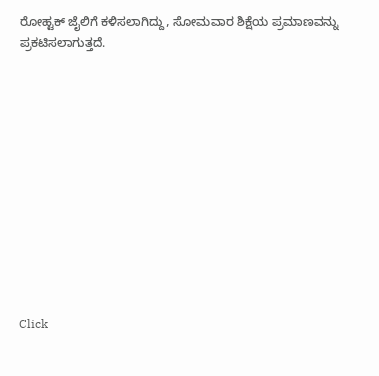ರೋಹ್ಟಕ್ ಜೈಲಿಗೆ ಕಳಿಸಲಾಗಿದ್ದು, ಸೋಮವಾರ ಶಿಕ್ಷೆಯ ಪ್ರಮಾಣವನ್ನು ಪ್ರಕಟಿಸಲಾಗುತ್ತದೆ.












Click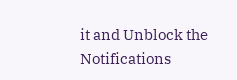it and Unblock the Notifications